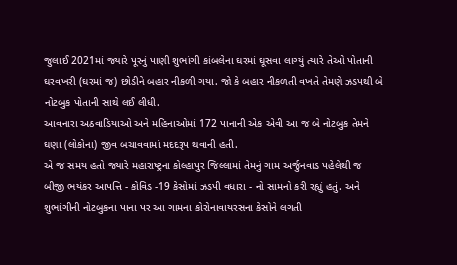જુલાઈ 2021માં જ્યારે પૂરનું પાણી શુભાંગી કાંબલેના ઘરમાં ઘૂસવા લાગ્યું ત્યારે તેઓ પોતાની ઘરવખરી (ઘરમાં જ) છોડીને બહાર નીકળી ગયા. જો કે બહાર નીકળતી વખતે તેમણે ઝડપથી બે નોટબુક પોતાની સાથે લઈ લીધી.
આવનારા અઠવાડિયાઓ અને મહિનાઓમાં 172 પાનાની એક એવી આ જ બે નોટબુક તેમને ઘણા (લોકોના) જીવ બચાવવામાં મદદરૂપ થવાની હતી.
એ જ સમય હતો જ્યારે મહારાષ્ટ્રના કોલ્હાપુર જિલ્લામાં તેમનું ગામ અર્જુનવાડ પહેલેથી જ બીજી ભયંકર આપત્તિ - કોવિડ -19 કેસોમાં ઝડપી વધારા - નો સામનો કરી રહ્યું હતું. અને શુભાંગીની નોટબુકના પાના પર આ ગામના કોરોનાવાયરસના કેસોને લગતી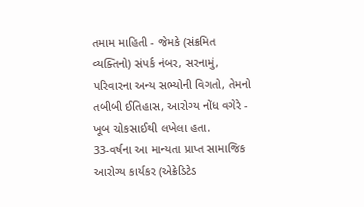તમામ માહિતી - જેમકે (સંક્રમિત વ્યક્તિનો) સંપર્ક નંબર, સરનામું, પરિવારના અન્ય સભ્યોની વિગતો, તેમનો તબીબી ઈતિહાસ, આરોગ્ય નોંધ વગેરે - ખૂબ ચોકસાઈથી લખેલા હતા.
33-વર્ષના આ માન્યતા પ્રાપ્ત સામાજિક આરોગ્ય કાર્યકર (એક્રેડિટેડ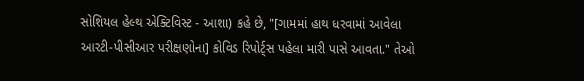સોશિયલ હેલ્થ એક્ટિવિસ્ટ - આશા) કહે છે, "[ગામમાં હાથ ધરવામાં આવેલા આરટી-પીસીઆર પરીક્ષણોના] કોવિડ રિપોર્ટ્સ પહેલા મારી પાસે આવતા." તેઓ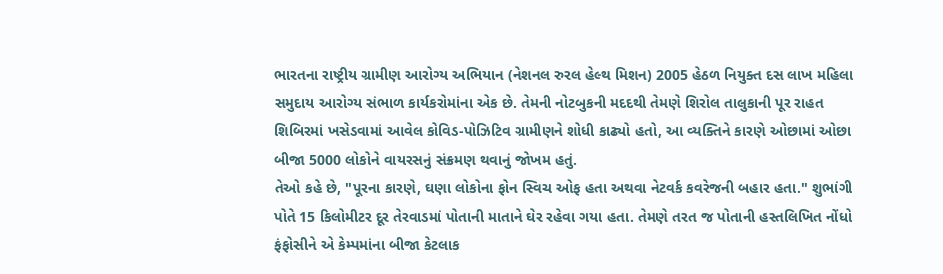ભારતના રાષ્ટ્રીય ગ્રામીણ આરોગ્ય અભિયાન (નેશનલ રુરલ હેલ્થ મિશન) 2005 હેઠળ નિયુક્ત દસ લાખ મહિલા સમુદાય આરોગ્ય સંભાળ કાર્યકરોમાંના એક છે. તેમની નોટબુકની મદદથી તેમણે શિરોલ તાલુકાની પૂર રાહત શિબિરમાં ખસેડવામાં આવેલ કોવિડ-પોઝિટિવ ગ્રામીણને શોધી કાઢ્યો હતો, આ વ્યક્તિને કારણે ઓછામાં ઓછા બીજા 5000 લોકોને વાયરસનું સંક્રમણ થવાનું જોખમ હતું.
તેઓ કહે છે, "પૂરના કારણે, ઘણા લોકોના ફોન સ્વિચ ઓફ હતા અથવા નેટવર્ક કવરેજની બહાર હતા." શુભાંગી પોતે 15 કિલોમીટર દૂર તેરવાડમાં પોતાની માતાને ઘેર રહેવા ગયા હતા. તેમણે તરત જ પોતાની હસ્તલિખિત નોંધો ફંફોસીને એ કેમ્પમાંના બીજા કેટલાક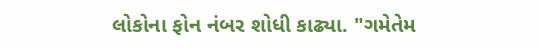લોકોના ફોન નંબર શોધી કાઢ્યા. "ગમેતેમ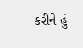કરીને હું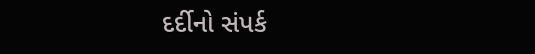દર્દીનો સંપર્ક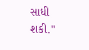સાધી શકી."